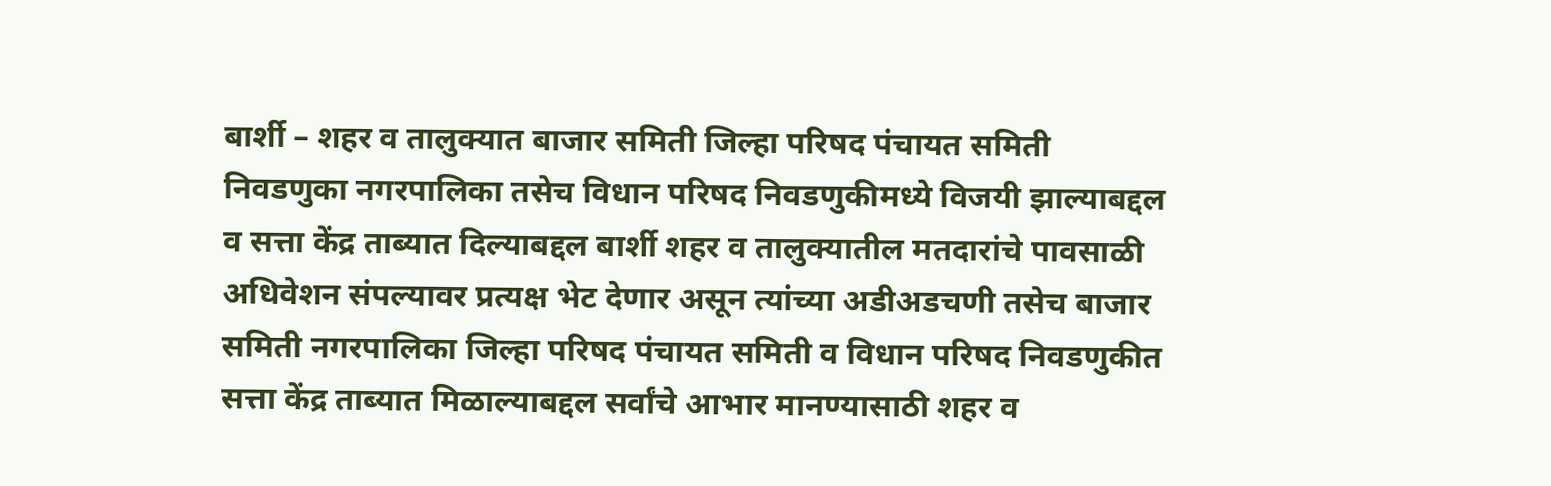बार्शी – शहर व तालुक्यात बाजार समिती जिल्हा परिषद पंचायत समिती निवडणुका नगरपालिका तसेच विधान परिषद निवडणुकीमध्ये विजयी झाल्याबद्दल व सत्ता केंद्र ताब्यात दिल्याबद्दल बार्शी शहर व तालुक्यातील मतदारांचे पावसाळी अधिवेशन संपल्यावर प्रत्यक्ष भेट देणार असून त्यांच्या अडीअडचणी तसेच बाजार समिती नगरपालिका जिल्हा परिषद पंचायत समिती व विधान परिषद निवडणुकीत सत्ता केंद्र ताब्यात मिळाल्याबद्दल सर्वांचे आभार मानण्यासाठी शहर व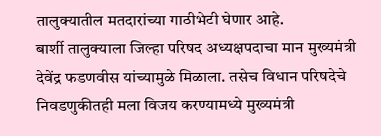तालुक्यातील मतदारांच्या गाठीभेटी घेणार आहे.
बार्शी तालुक्याला जिल्हा परिषद अध्यक्षपदाचा मान मुख्यमंत्री देवेंद्र फडणवीस यांच्यामुळे मिळाला. तसेच विधान परिषदेचे निवडणुकीतही मला विजय करण्यामध्ये मुख्यमंत्री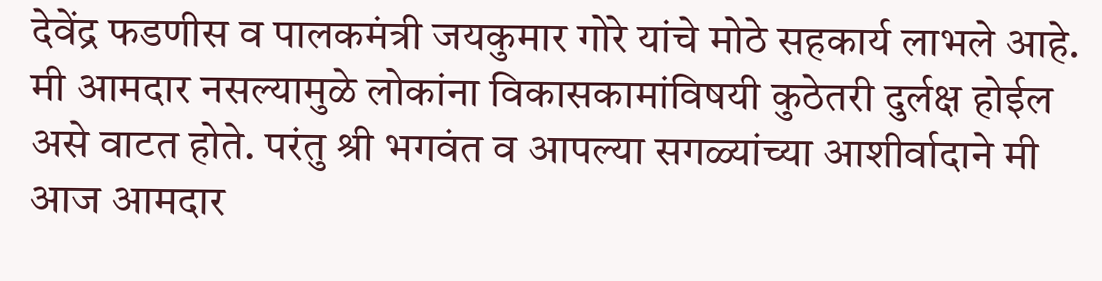देवेंद्र फडणीस व पालकमंत्री जयकुमार गोरे यांचे मोठे सहकार्य लाभले आहे. मी आमदार नसल्यामुळे लोकांना विकासकामांविषयी कुठेतरी दुर्लक्ष होईल असे वाटत होते. परंतु श्री भगवंत व आपल्या सगळ्यांच्या आशीर्वादाने मी आज आमदार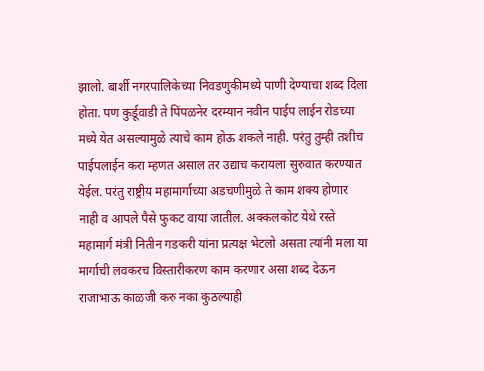झालो. बार्शी नगरपालिकेच्या निवडणुकीमध्ये पाणी देण्याचा शब्द दिला होता. पण कुर्डूवाडी ते पिंपळनेर दरम्यान नवीन पाईप लाईन रोडच्या मध्ये येत असल्यामुळे त्याचे काम होऊ शकले नाही. परंतु तुम्ही तशीच पाईपलाईन करा म्हणत असाल तर उद्याच करायला सुरुवात करण्यात येईल. परंतु राष्ट्रीय महामार्गाच्या अडचणीमुळे ते काम शक्य होणार नाही व आपले पैसे फुकट वाया जातील. अक्कलकोट येथे रस्ते महामार्ग मंत्री नितीन गडकरी यांना प्रत्यक्ष भेटलो असता त्यांनी मला या मार्गाची लवकरच विस्तारीकरण काम करणार असा शब्द देऊन राजाभाऊ काळजी करु नका कुठल्याही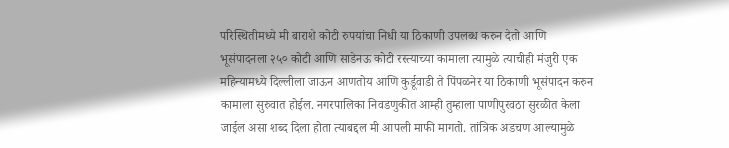परिस्थितीमध्ये मी बाराशे कोटी रुपयांचा निधी या ठिकाणी उपलब्ध करुन देतो आणि भूसंपादनला २५० कोटी आणि साडेनऊ कोटी रस्त्याच्या कामाला त्यामुळे त्याचीही मंजुरी एक महिन्यामध्ये दिल्लीला जाऊन आणतोय आणि कुर्डूवाडी ते पिंपळनेर या ठिकाणी भूसंपादन करुन कामाला सुरुवात होईल. नगरपालिका निवडणुकीत आम्ही तुम्हाला पाणीपुरवठा सुरळीत केला जाईल असा शब्द दिला होता त्याबद्दल मी आपली माफी मागतो. तांत्रिक अडचण आल्यामुळे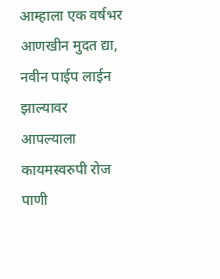आम्हाला एक वर्षभर आणखीन मुदत द्या, नवीन पाईप लाईन झाल्यावर आपल्याला कायमस्वरुपी रोज पाणी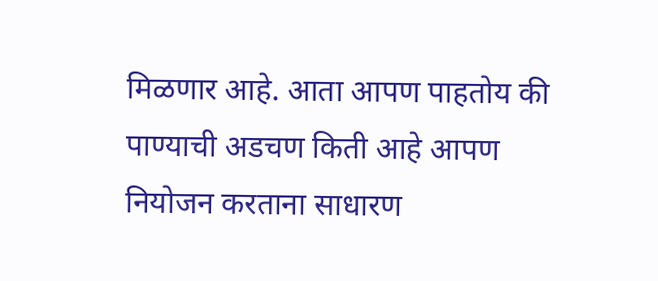मिळणार आहे. आता आपण पाहतोय की पाण्याची अडचण किती आहे आपण नियोजन करताना साधारण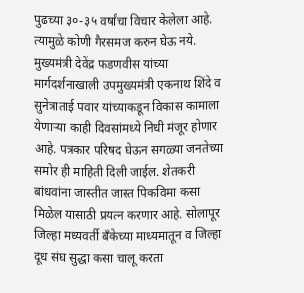पुढच्या ३०-३५ वर्षांचा विचार केलेला आहे. त्यामुळे कोणी गैरसमज करुन घेऊ नये. मुख्यमंत्री देवेंद्र फडणवीस यांच्या मार्गदर्शनाखाली उपमुख्यमंत्री एकनाथ शिंदे व सुनेत्राताई पवार यांच्याकडून विकास कामाला येणाऱ्या काही दिवसांमध्ये निधी मंजूर होणार आहे. पत्रकार परिषद घेऊन सगळ्या जनतेच्या समोर ही माहिती दिली जाईल. शेतकरी बांधवांना जास्तीत जास्त पिकविमा कसा मिळेल यासाठी प्रयत्न करणार आहे. सोलापूर जिल्हा मध्यवर्ती बँकेच्या माध्यमातून व जिल्हा दूध संघ सुद्धा कसा चालू करता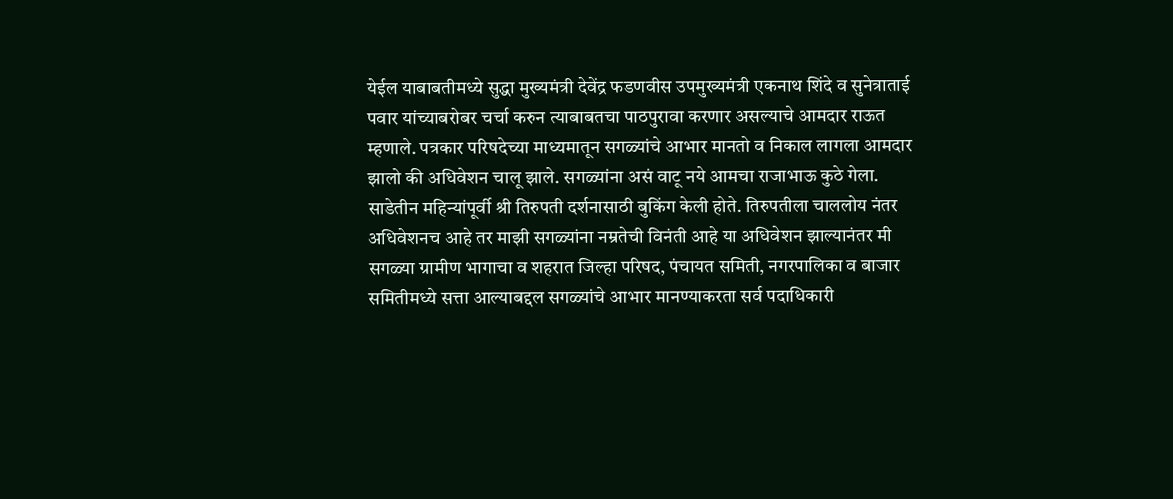येईल याबाबतीमध्ये सुद्धा मुख्यमंत्री देवेंद्र फडणवीस उपमुख्यमंत्री एकनाथ शिंदे व सुनेत्राताई पवार यांच्याबरोबर चर्चा करुन त्याबाबतचा पाठपुरावा करणार असल्याचे आमदार राऊत म्हणाले. पत्रकार परिषदेच्या माध्यमातून सगळ्यांचे आभार मानतो व निकाल लागला आमदार झालो की अधिवेशन चालू झाले. सगळ्यांना असं वाटू नये आमचा राजाभाऊ कुठे गेला. साडेतीन महिन्यांपूर्वी श्री तिरुपती दर्शनासाठी बुकिंग केली होते. तिरुपतीला चाललोय नंतर अधिवेशनच आहे तर माझी सगळ्यांना नम्रतेची विनंती आहे या अधिवेशन झाल्यानंतर मी सगळ्या ग्रामीण भागाचा व शहरात जिल्हा परिषद, पंचायत समिती, नगरपालिका व बाजार समितीमध्ये सत्ता आल्याबद्दल सगळ्यांचे आभार मानण्याकरता सर्व पदाधिकारी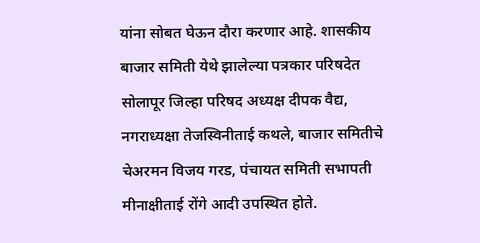यांना सोबत घेऊन दौरा करणार आहे. शासकीय बाजार समिती येथे झालेल्या पत्रकार परिषदेत सोलापूर जिल्हा परिषद अध्यक्ष दीपक वैद्य, नगराध्यक्षा तेजस्विनीताई कथले, बाजार समितीचे चेअरमन विजय गरड, पंचायत समिती सभापती मीनाक्षीताई रोंगे आदी उपस्थित होते.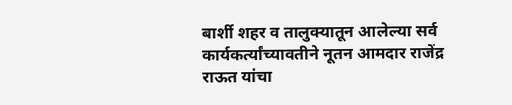बार्शी शहर व तालुक्यातून आलेल्या सर्व कार्यकर्त्यांच्यावतीने नूतन आमदार राजेंद्र राऊत यांचा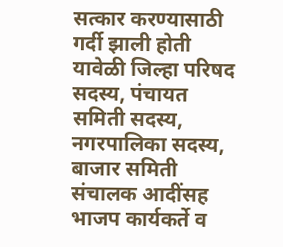सत्कार करण्यासाठी गर्दी झाली होती यावेळी जिल्हा परिषद सदस्य, पंचायत समिती सदस्य, नगरपालिका सदस्य, बाजार समिती संचालक आदींसह भाजप कार्यकर्ते व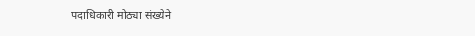पदाधिकारी मोठ्या संख्येने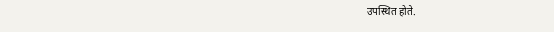उपस्थित होते.